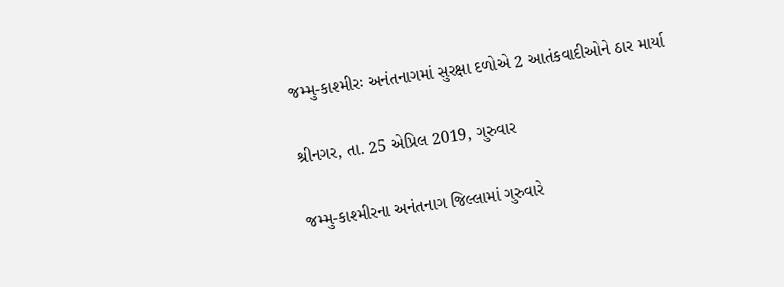જમ્મુ-કાશ્મીરઃ અનંતનાગમાં સુરક્ષા દળોએ 2 આતંકવાદીઓને ઠાર માર્યા

શ્રીનગર, તા. 25 એપ્રિલ 2019, ગુરુવાર

જમ્મુ-કાશ્મીરના અનંતનાગ જિલ્લામાં ગુરુવારે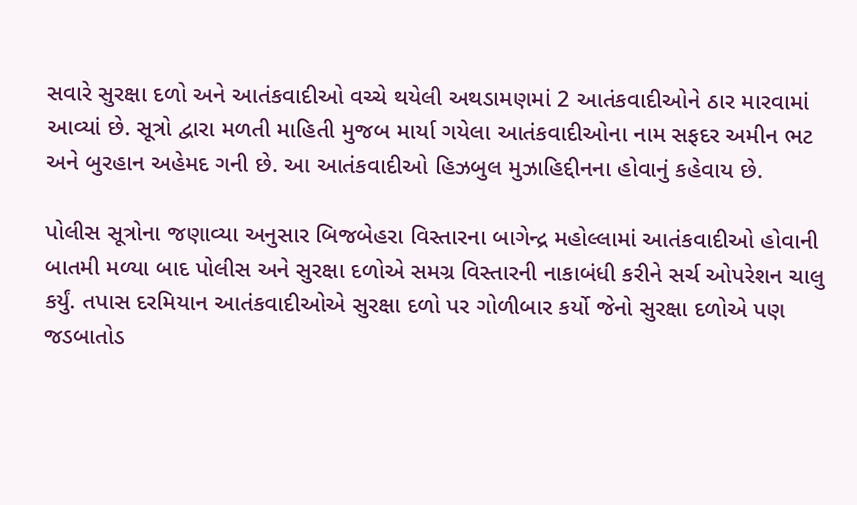સવારે સુરક્ષા દળો અને આતંકવાદીઓ વચ્ચે થયેલી અથડામણમાં 2 આતંકવાદીઓને ઠાર મારવામાં આવ્યાં છે. સૂત્રો દ્વારા મળતી માહિતી મુજબ માર્યા ગયેલા આતંકવાદીઓના નામ સફદર અમીન ભટ અને બુરહાન અહેમદ ગની છે. આ આતંકવાદીઓ હિઝબુલ મુઝાહિદ્દીનના હોવાનું કહેવાય છે.

પોલીસ સૂત્રોના જણાવ્યા અનુસાર બિજબેહરા વિસ્તારના બાગેન્દ્ર મહોલ્લામાં આતંકવાદીઓ હોવાની બાતમી મળ્યા બાદ પોલીસ અને સુરક્ષા દળોએ સમગ્ર વિસ્તારની નાકાબંધી કરીને સર્ચ ઓપરેશન ચાલુ કર્યું. તપાસ દરમિયાન આતંકવાદીઓએ સુરક્ષા દળો પર ગોળીબાર કર્યો જેનો સુરક્ષા દળોએ પણ જડબાતોડ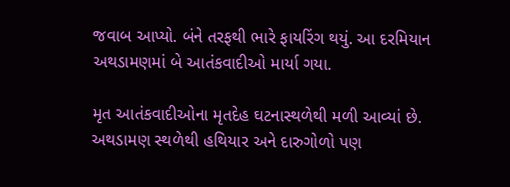જવાબ આપ્યો. બંને તરફથી ભારે ફાયરિંગ થયું. આ દરમિયાન અથડામણમાં બે આતંકવાદીઓ માર્યા ગયા.

મૃત આતંકવાદીઓના મૃતદેહ ઘટનાસ્થળેથી મળી આવ્યાં છે. અથડામણ સ્થળેથી હથિયાર અને દારુગોળો પણ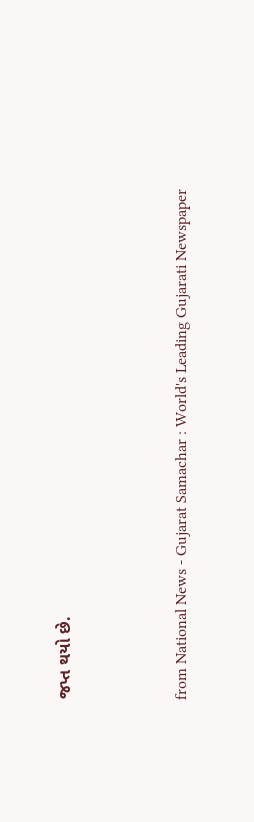જપ્ત થયો છે.



from National News - Gujarat Samachar : World's Leading Gujarati Newspaper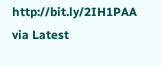http://bit.ly/2IH1PAA
via Latest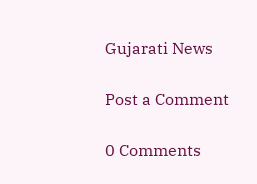Gujarati News

Post a Comment

0 Comments